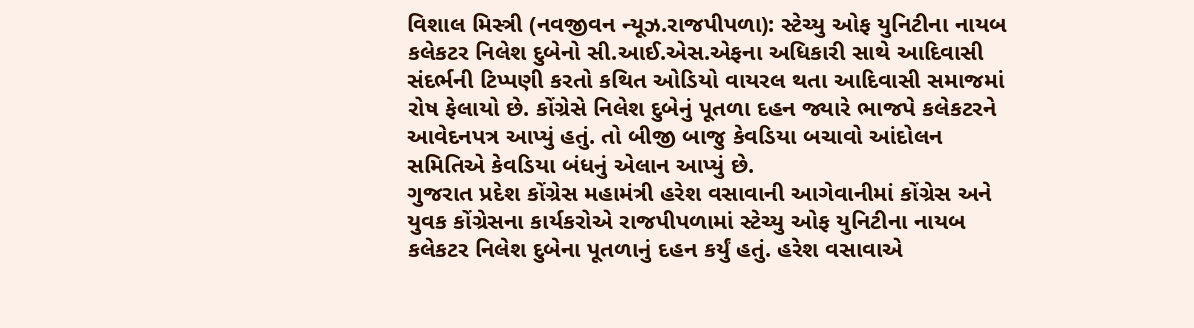વિશાલ મિસ્ત્રી (નવજીવન ન્યૂઝ.રાજપીપળા): સ્ટેચ્યુ ઓફ યુનિટીના નાયબ કલેકટર નિલેશ દુબેનો સી.આઈ.એસ.એફના અધિકારી સાથે આદિવાસી સંદર્ભની ટિપ્પણી કરતો કથિત ઓડિયો વાયરલ થતા આદિવાસી સમાજમાં રોષ ફેલાયો છે. કોંગ્રેસે નિલેશ દુબેનું પૂતળા દહન જ્યારે ભાજપે કલેકટરને આવેદનપત્ર આપ્યું હતું. તો બીજી બાજુ કેવડિયા બચાવો આંદોલન સમિતિએ કેવડિયા બંધનું એલાન આપ્યું છે.
ગુજરાત પ્રદેશ કોંગ્રેસ મહામંત્રી હરેશ વસાવાની આગેવાનીમાં કોંગ્રેસ અને યુવક કોંગ્રેસના કાર્યકરોએ રાજપીપળામાં સ્ટેચ્યુ ઓફ યુનિટીના નાયબ કલેકટર નિલેશ દુબેના પૂતળાનું દહન કર્યું હતું. હરેશ વસાવાએ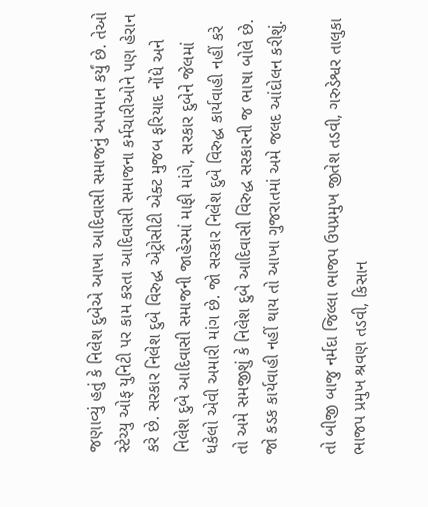જણાવ્યું હતું કે નિલેશ દુબેએ આખા આદિવાસી સમાજનું અપમાન કર્યું છે. તેઓ સ્ટેચ્યુ ઓફ યુનિટી પર કામ કરતા આદિવાસી સમાજના કર્મચારીઓને પણ હેરાન કરે છે. સરકાર નિલેશ દુબે વિરુદ્ધ એટ્રોસીટી એક્ટ મુજબ ફરિયાદ નોંધે અને નિલેશ દુબે આદિવાસી સમાજની જાહેરમાં માફી માંગે, સરકાર દુબેને જેલમાં ધકેલો એવી અમારી માંગ છે. જો સરકાર નિલેશ દુબે વિરુદ્ધ કાર્યવાહી નહીં કરે તો અમે સમજીશું કે નિલેશ દુબે આદિવાસી વિરુદ્ધ સરકારની જ ભાષા બોલે છે. જો કડક કાર્યવાહી નહીં થાય તો આખા ગુજરાતમાં અમે જલદ આંદોલન કરીશું.

તો બીજી બાજુ નર્મદા જિલ્લા ભાજપ ઉપપ્રમુખ જીતેશ તડવી, ગરુડેશ્વર તાલુકા ભાજપ પ્રમુખ શ્રવણ તડવી, કિસાન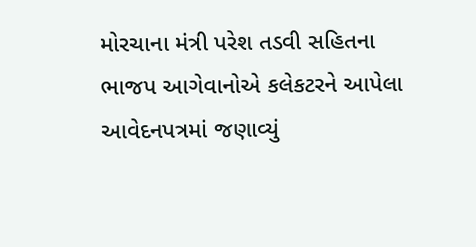મોરચાના મંત્રી પરેશ તડવી સહિતના ભાજપ આગેવાનોએ કલેકટરને આપેલા આવેદનપત્રમાં જણાવ્યું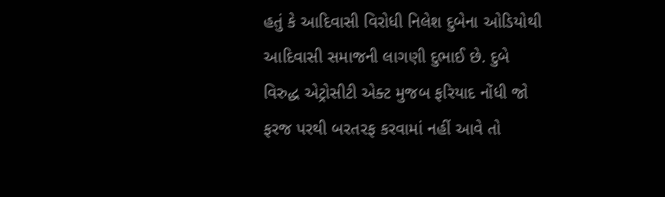હતું કે આદિવાસી વિરોધી નિલેશ દુબેના ઓડિયોથી આદિવાસી સમાજની લાગણી દુભાઈ છે. દુબે વિરુદ્ધ એટ્રોસીટી એક્ટ મુજબ ફરિયાદ નોંધી જો ફરજ પરથી બરતરફ કરવામાં નહીં આવે તો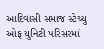આદિવાસી સમાજ સ્ટેચ્યુ ઓફ યુનિટી પરિસરમાં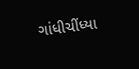ગાંધીચીંધ્યા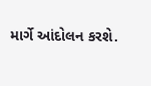માર્ગે આંદોલન કરશે.